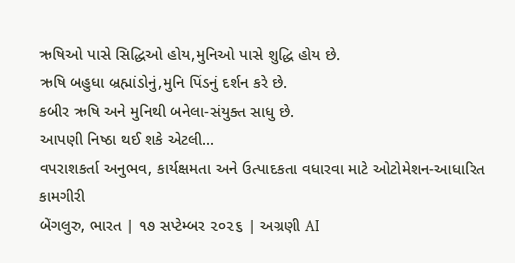ઋષિઓ પાસે સિદ્ધિઓ હોય,મુનિઓ પાસે શુદ્ધિ હોય છે.
ઋષિ બહુધા બ્રહ્માંડોનું,મુનિ પિંડનું દર્શન કરે છે.
કબીર ઋષિ અને મુનિથી બનેલા-સંયુક્ત સાધુ છે.
આપણી નિષ્ઠા થઈ શકે એટલી...
વપરાશકર્તા અનુભવ, કાર્યક્ષમતા અને ઉત્પાદકતા વધારવા માટે ઓટોમેશન-આધારિત કામગીરી
બેંગલુરુ, ભારત | ૧૭ સપ્ટેમ્બર ૨૦૨૬ | અગ્રણી AI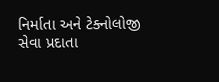નિર્માતા અને ટેક્નોલોજી સેવા પ્રદાતા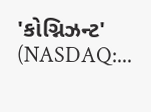'કોગ્નિઝન્ટ' (NASDAQ:...